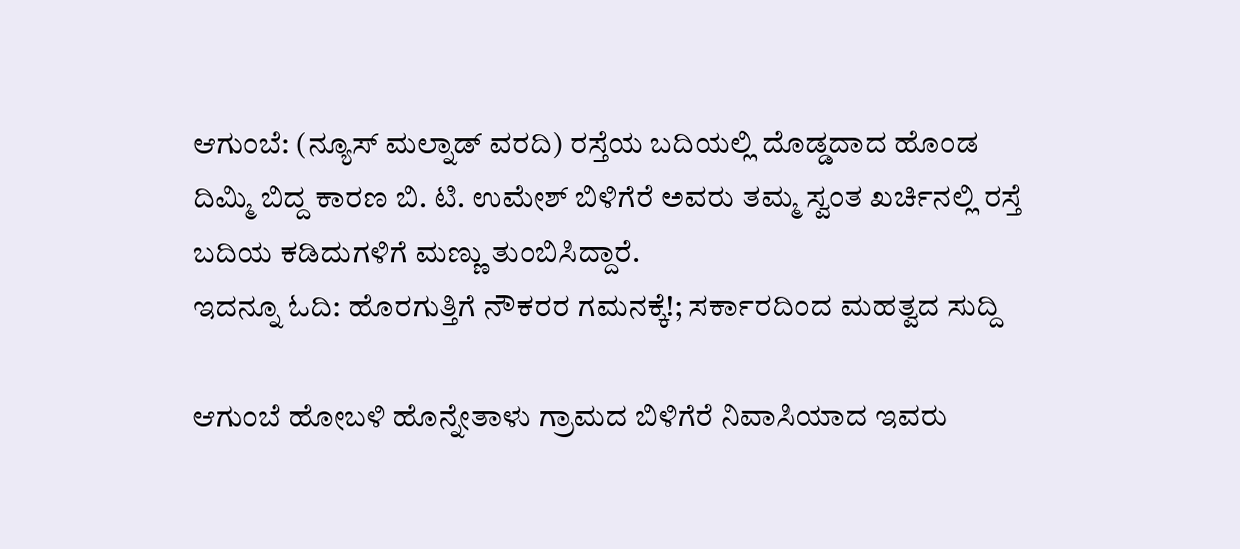ಆಗುಂಬೆ: (ನ್ಯೂಸ್ ಮಲ್ನಾಡ್ ವರದಿ) ರಸ್ತೆಯ ಬದಿಯಲ್ಲಿ ದೊಡ್ಡದಾದ ಹೊಂಡ ದಿಮ್ಮಿ ಬಿದ್ದ ಕಾರಣ ಬಿ. ಟಿ. ಉಮೇಶ್ ಬಿಳಿಗೆರೆ ಅವರು ತಮ್ಮ ಸ್ವಂತ ಖರ್ಚಿನಲ್ಲಿ ರಸ್ತೆ ಬದಿಯ ಕಡಿದುಗಳಿಗೆ ಮಣ್ಣು ತುಂಬಿಸಿದ್ದಾರೆ.
ಇದನ್ನೂ ಓದಿ: ಹೊರಗುತ್ತಿಗೆ ನೌಕರರ ಗಮನಕ್ಕೆ!; ಸರ್ಕಾರದಿಂದ ಮಹತ್ವದ ಸುದ್ದಿ

ಆಗುಂಬೆ ಹೋಬಳಿ ಹೊನ್ನೇತಾಳು ಗ್ರಾಮದ ಬಿಳಿಗೆರೆ ನಿವಾಸಿಯಾದ ಇವರು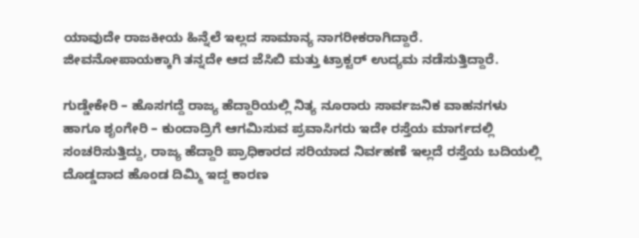ಯಾವುದೇ ರಾಜಕೀಯ ಹಿನ್ನೆಲೆ ಇಲ್ಲದ ಸಾಮಾನ್ಯ ನಾಗರೀಕರಾಗಿದ್ದಾರೆ. ಜೀವನೋಪಾಯಕ್ಕಾಗಿ ತನ್ನದೇ ಆದ ಜೆಸಿಬಿ ಮತ್ತು ಟ್ರಾಕ್ಟರ್ ಉದ್ಯಮ ನಡೆಸುತ್ತಿದ್ದಾರೆ.

ಗುಡ್ಡೇಕೇರಿ – ಹೊಸಗದ್ದೆ ರಾಜ್ಯ ಹೆದ್ದಾರಿಯಲ್ಲಿ ನಿತ್ಯ ನೂರಾರು ಸಾರ್ವಜನಿಕ ವಾಹನಗಳು ಹಾಗೂ ಶೃಂಗೇರಿ – ಕುಂದಾದ್ರಿಗೆ ಆಗಮಿಸುವ ಪ್ರವಾಸಿಗರು ಇದೇ ರಸ್ತೆಯ ಮಾರ್ಗದಲ್ಲಿ ಸಂಚರಿಸುತ್ತಿದ್ದು, ರಾಜ್ಯ ಹೆದ್ದಾರಿ ಪ್ರಾಧಿಕಾರದ ಸರಿಯಾದ ನಿರ್ವಹಣೆ ಇಲ್ಲದೆ ರಸ್ತೆಯ ಬದಿಯಲ್ಲಿ ದೊಡ್ಡದಾದ ಹೊಂಡ ದಿಮ್ಮಿ ಇದ್ದ ಕಾರಣ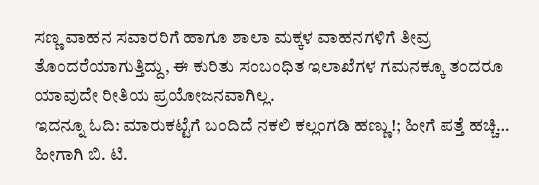ಸಣ್ಣ ವಾಹನ ಸವಾರರಿಗೆ ಹಾಗೂ ಶಾಲಾ ಮಕ್ಕಳ ವಾಹನಗಳಿಗೆ ತೀವ್ರ ತೊಂದರೆಯಾಗುತ್ತಿದ್ದು, ಈ ಕುರಿತು ಸಂಬಂಧಿತ ಇಲಾಖೆಗಳ ಗಮನಕ್ಕೂ ತಂದರೂ ಯಾವುದೇ ರೀತಿಯ ಪ್ರಯೋಜನವಾಗಿಲ್ಲ.
ಇದನ್ನೂ ಓದಿ: ಮಾರುಕಟ್ಟೆಗೆ ಬಂದಿದೆ ನಕಲಿ ಕಲ್ಲಂಗಡಿ ಹಣ್ಣು!; ಹೀಗೆ ಪತ್ತೆ ಹಚ್ಚಿ…
ಹೀಗಾಗಿ ಬಿ. ಟಿ.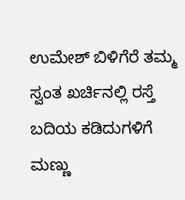ಉಮೇಶ್ ಬಿಳಿಗೆರೆ ತಮ್ಮ ಸ್ವಂತ ಖರ್ಚಿನಲ್ಲಿ ರಸ್ತೆ ಬದಿಯ ಕಡಿದುಗಳಿಗೆ ಮಣ್ಣು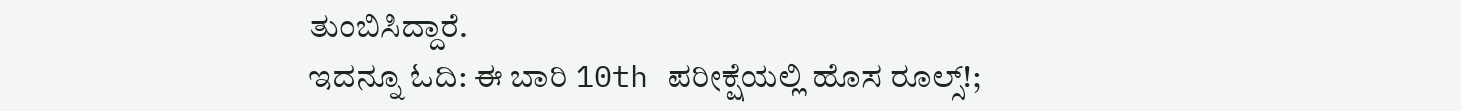ತುಂಬಿಸಿದ್ದಾರೆ.
ಇದನ್ನೂ ಓದಿ: ಈ ಬಾರಿ 10th ಪರೀಕ್ಷೆಯಲ್ಲಿ ಹೊಸ ರೂಲ್ಸ್!;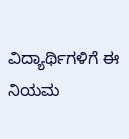ವಿದ್ಯಾರ್ಥಿಗಳಿಗೆ ಈ ನಿಯಮ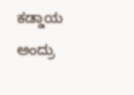ಕಡ್ಡಾಯ ಅಂದ್ರು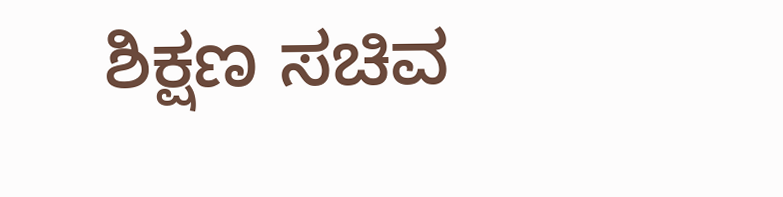ಶಿಕ್ಷಣ ಸಚಿವ